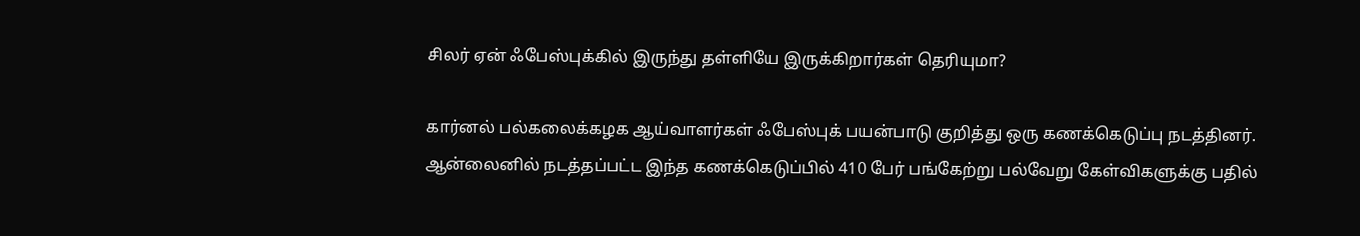சிலர் ஏன் ஃபேஸ்புக்கில் இருந்து தள்ளியே இருக்கிறார்கள் தெரியுமா?

கார்னல் பல்கலைக்கழக ஆய்வாளர்கள் ஃபேஸ்புக் பயன்பாடு குறித்து ஒரு கணக்கெடுப்பு நடத்தினர். ஆன்லைனில் நடத்தப்பட்ட இந்த கணக்கெடுப்பில் 410 பேர் பங்கேற்று பல்வேறு கேள்விகளுக்கு பதில்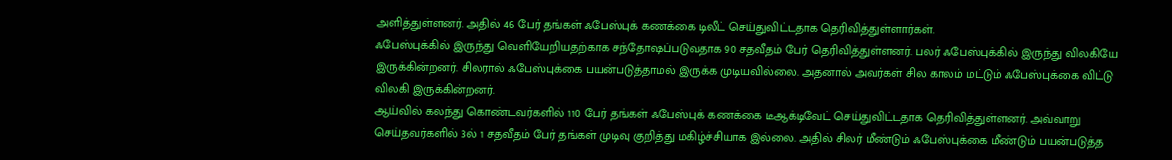அளித்துள்ளனர். அதில் 46 பேர் தங்கள் ஃபேஸ்புக் கணக்கை டிலீட் செய்துவிட்டதாக தெரிவித்துள்ளார்கள்.
ஃபேஸ்புக்கில் இருந்து வெளியேறியதற்காக சந்தோஷப்படுவதாக 90 சதவீதம் பேர் தெரிவித்துள்ளனர். பலர் ஃபேஸ்புக்கில் இருந்து விலகியே இருக்கின்றனர். சிலரால் ஃபேஸ்புக்கை பயன்படுத்தாமல் இருக்க முடியவில்லை. அதனால் அவர்கள் சில காலம் மட்டும் ஃபேஸ்புக்கை விட்டு விலகி இருக்கின்றனர்.
ஆய்வில் கலந்து கொண்டவர்களில் 110 பேர் தங்கள் ஃபேஸ்புக் கணக்கை டீஆக்டிவேட் செய்துவிட்டதாக தெரிவித்துள்ளனர். அவ்வாறு செய்தவர்களில் 3ல் 1 சதவீதம் பேர் தங்கள் முடிவு குறித்து மகிழ்ச்சியாக இல்லை. அதில் சிலர் மீண்டும் ஃபேஸ்புக்கை மீண்டும் பயன்படுத்த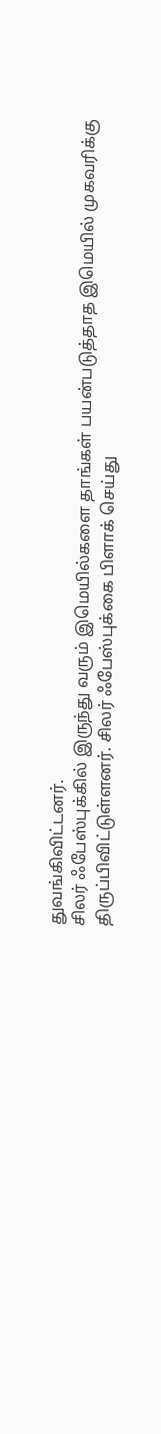துவங்கிவிட்டனர்.
சிலர் ஃபேஸ்புக்கில் இருந்து வரும் இமெயில்களை தாங்கள் பயன்படுத்தாத இமெயில் முகவரிக்கு திருப்பிவிட்டுள்ளனர். சிலர் ஃபேஸ்புக்கை பிளாக் செய்து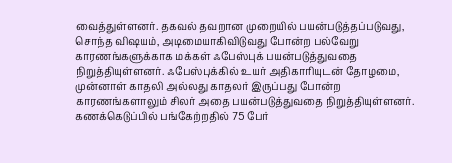வைத்துள்ளனர். தகவல் தவறான முறையில் பயன்படுத்தப்படுவது, சொந்த விஷயம், அடிமையாகிவிடுவது போன்ற பல்வேறு காரணங்களுக்காக மக்கள் ஃபேஸ்புக் பயன்படுத்துவதை நிறுத்தியுள்ளனர். ஃபேஸ்புக்கில் உயர் அதிகாரியுடன் தோழமை, முன்னாள் காதலி அல்லது காதலர் இருப்பது போன்ற காரணங்களாலும் சிலர் அதை பயன்படுத்துவதை நிறுத்தியுள்ளனர்.
கணக்கெடுப்பில் பங்கேற்றதில் 75 பேர்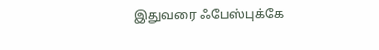இதுவரை ஃபேஸ்புக்கே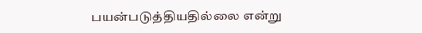பயன்படுத்தியதில்லை என்று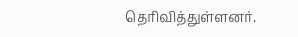தெரிவித்துள்ளனர்.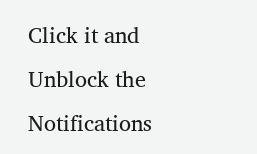Click it and Unblock the Notifications